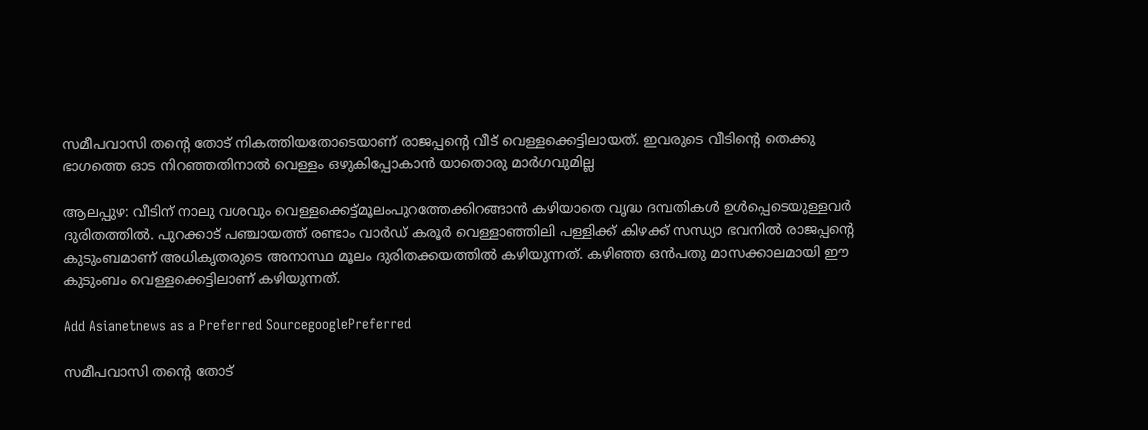സമീപവാസി തന്റെ തോട് നികത്തിയതോടെയാണ് രാജപ്പന്റെ വീട് വെള്ളക്കെട്ടിലായത്. ഇവരുടെ വീടിന്റെ തെക്കു ഭാഗത്തെ ഓട നിറഞ്ഞതിനാൽ വെള്ളം ഒഴുകിപ്പോകാൻ യാതൊരു മാർഗവുമില്ല

ആലപ്പുഴ: വീടിന് നാലു വശവും വെള്ളക്കെട്ട്മൂലംപുറത്തേക്കിറങ്ങാൻ കഴിയാതെ വൃദ്ധ ദമ്പതികൾ ഉൾപ്പെടെയുള്ളവർ ദുരിതത്തിൽ. പുറക്കാട് പഞ്ചായത്ത് രണ്ടാം വാർഡ് കരൂർ വെള്ളാഞ്ഞിലി പള്ളിക്ക് കിഴക്ക് സന്ധ്യാ ഭവനിൽ രാജപ്പന്റെ കുടുംബമാണ് അധികൃതരുടെ അനാസ്ഥ മൂലം ദുരിതക്കയത്തിൽ കഴിയുന്നത്. കഴിഞ്ഞ ഒൻപതു മാസക്കാലമായി ഈ കുടുംബം വെള്ളക്കെട്ടിലാണ് കഴിയുന്നത്.

Add Asianetnews as a Preferred SourcegooglePreferred

സമീപവാസി തന്റെ തോട്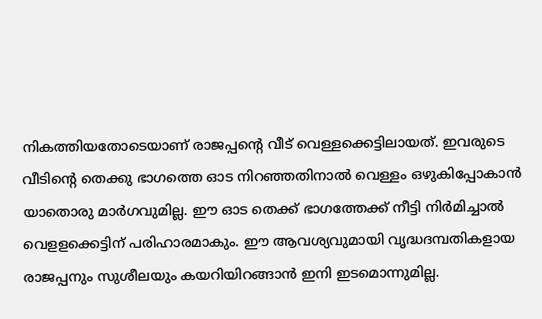നികത്തിയതോടെയാണ് രാജപ്പന്റെ വീട് വെള്ളക്കെട്ടിലായത്. ഇവരുടെ വീടിന്റെ തെക്കു ഭാഗത്തെ ഓട നിറഞ്ഞതിനാൽ വെള്ളം ഒഴുകിപ്പോകാൻ യാതൊരു മാർഗവുമില്ല. ഈ ഓട തെക്ക് ഭാഗത്തേക്ക് നീട്ടി നിർമിച്ചാൽ വെളളക്കെട്ടിന് പരിഹാരമാകും. ഈ ആവശ്യവുമായി വൃദ്ധദമ്പതികളായ രാജപ്പനും സുശീലയും കയറിയിറങ്ങാൻ ഇനി ഇടമൊന്നുമില്ല.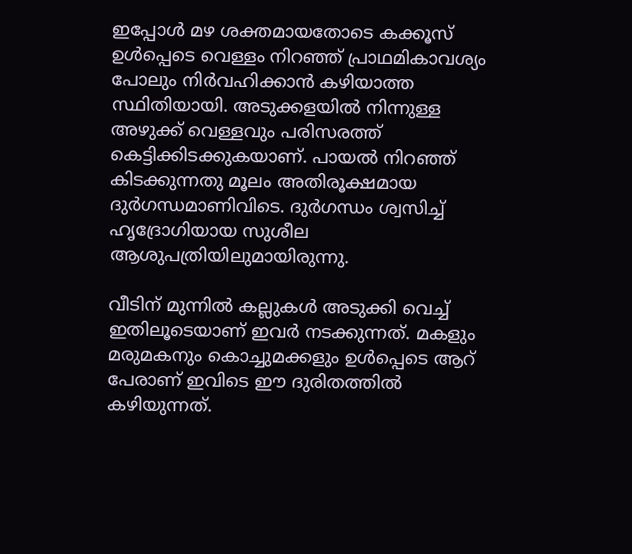ഇപ്പോൾ മഴ ശക്തമായതോടെ കക്കൂസ് ഉൾപ്പെടെ വെള്ളം നിറഞ്ഞ് പ്രാഥമികാവശ്യം പോലും നിർവഹിക്കാൻ കഴിയാത്ത സ്ഥിതിയായി. അടുക്കളയിൽ നിന്നുള്ള അഴുക്ക് വെള്ളവും പരിസരത്ത് കെട്ടിക്കിടക്കുകയാണ്. പായൽ നിറഞ്ഞ് കിടക്കുന്നതു മൂലം അതിരൂക്ഷമായ ദുർഗന്ധമാണിവിടെ. ദുർഗന്ധം ശ്വസിച്ച് ഹൃദ്രോഗിയായ സുശീല ആശുപത്രിയിലുമായിരുന്നു.

വീടിന് മുന്നിൽ കല്ലുകൾ അടുക്കി വെച്ച് ഇതിലൂടെയാണ് ഇവർ നടക്കുന്നത്. മകളും മരുമകനും കൊച്ചുമക്കളും ഉൾപ്പെടെ ആറ് പേരാണ് ഇവിടെ ഈ ദുരിതത്തിൽ കഴിയുന്നത്.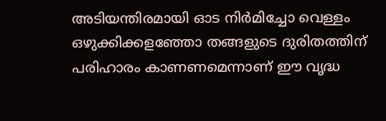അടിയന്തിരമായി ഓട നിർമിച്ചോ വെള്ളം ഒഴുക്കിക്കളഞ്ഞോ തങ്ങളുടെ ദുരിതത്തിന് പരിഹാരം കാണണമെന്നാണ് ഈ വൃദ്ധ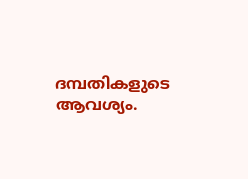ദമ്പതികളുടെ ആവശ്യം.